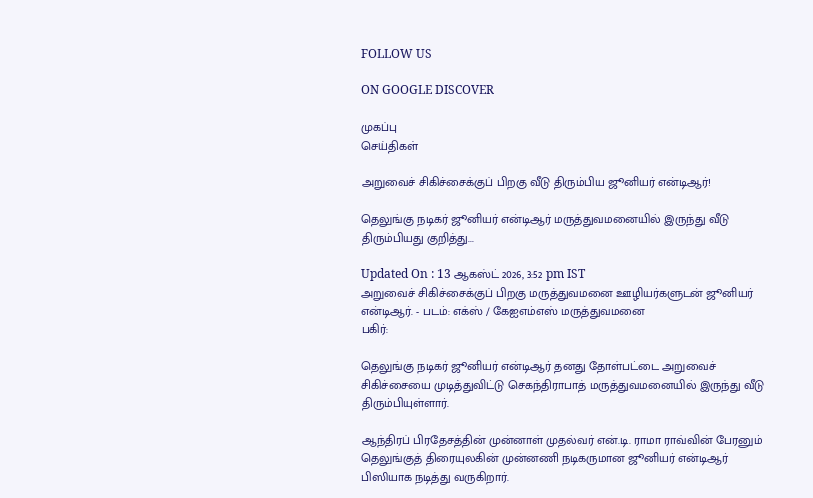FOLLOW US

ON GOOGLE DISCOVER

முகப்பு
செய்திகள்

அறுவைச் சிகிச்சைக்குப் பிறகு வீடு திரும்பிய ஜூனியர் என்டிஆர்!

தெலுங்கு நடிகர் ஜூனியர் என்டிஆர் மருத்துவமனையில் இருந்து வீடு திரும்பியது குறித்து...

Updated On : 13 ஆகஸ்ட் 2026, 3:52 pm IST
அறுவைச் சிகிச்சைக்குப் பிறகு மருத்துவமனை ஊழியர்களுடன் ஜூனியர் என்டிஆர். - படம்: எக்ஸ் / கேஐஎம்எஸ் மருத்துவமனை
பகிர்:

தெலுங்கு நடிகர் ஜூனியர் என்டிஆர் தனது தோள்பட்டை அறுவைச் சிகிச்சையை முடித்துவிட்டு செகந்திராபாத் மருத்துவமனையில் இருந்து வீடு திரும்பியுள்ளார்.

ஆந்திரப் பிரதேசத்தின் முன்னாள் முதல்வர் என்.டி. ராமா ராவ்வின் பேரனும் தெலுங்குத் திரையுலகின் முன்னணி நடிகருமான ஜூனியர் என்டிஆர் பிஸியாக நடித்து வருகிறார்.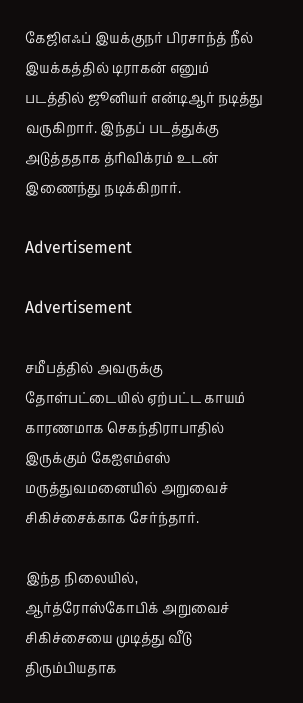கேஜிஎஃப் இயக்குநர் பிரசாந்த் நீல் இயக்கத்தில் டிராகன் எனும் படத்தில் ஜூனியர் என்டிஆர் நடித்து வருகிறார். இந்தப் படத்துக்கு அடுத்ததாக த்ரிவிக்ரம் உடன் இணைந்து நடிக்கிறார்.

Advertisement

Advertisement

சமீபத்தில் அவருக்கு தோள்பட்டையில் ஏற்பட்ட காயம் காரணமாக செகந்திராபாதில் இருக்கும் கேஐஎம்எஸ் மருத்துவமனையில் அறுவைச் சிகிச்சைக்காக சேர்ந்தார்.

இந்த நிலையில், ஆர்த்ரோஸ்கோபிக் அறுவைச் சிகிச்சையை முடித்து வீடு திரும்பியதாக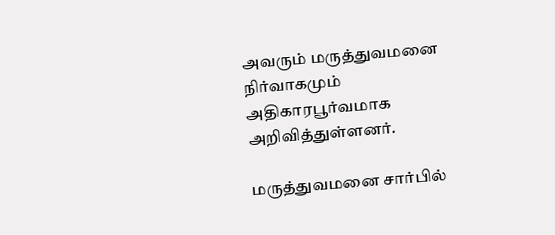அவரும் மருத்துவமனை நிர்வாகமும் அதிகாரபூர்வமாக அறிவித்துள்ளனர்.

மருத்துவமனை சார்பில்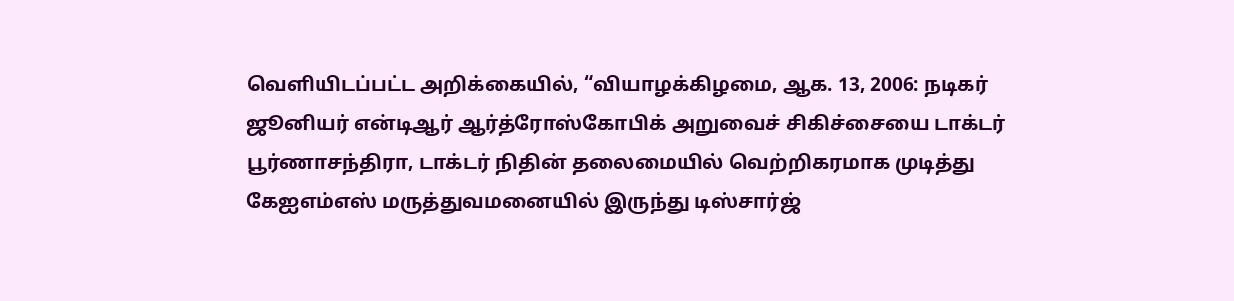வெளியிடப்பட்ட அறிக்கையில், “வியாழக்கிழமை, ஆக. 13, 2006: நடிகர் ஜூனியர் என்டிஆர் ஆர்த்ரோஸ்கோபிக் அறுவைச் சிகிச்சையை டாக்டர் பூர்ணாசந்திரா, டாக்டர் நிதின் தலைமையில் வெற்றிகரமாக முடித்து கேஐஎம்எஸ் மருத்துவமனையில் இருந்து டிஸ்சார்ஜ்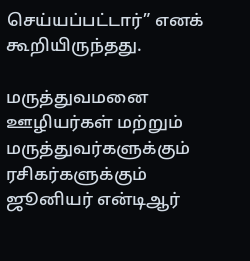செய்யப்பட்டார்” எனக் கூறியிருந்தது.

மருத்துவமனை ஊழியர்கள் மற்றும் மருத்துவர்களுக்கும் ரசிகர்களுக்கும் ஜூனியர் என்டிஆர்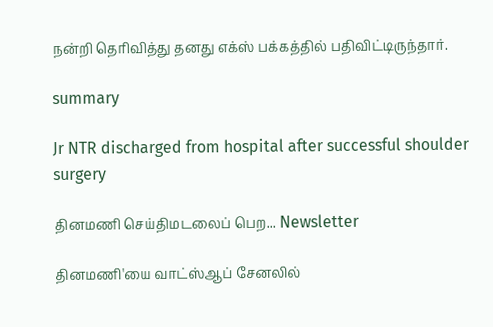நன்றி தெரிவித்து தனது எக்ஸ் பக்கத்தில் பதிவிட்டிருந்தார்.

summary

Jr NTR discharged from hospital after successful shoulder surgery

தினமணி செய்திமடலைப் பெற... Newsletter

தினமணி'யை வாட்ஸ்ஆப் சேனலில்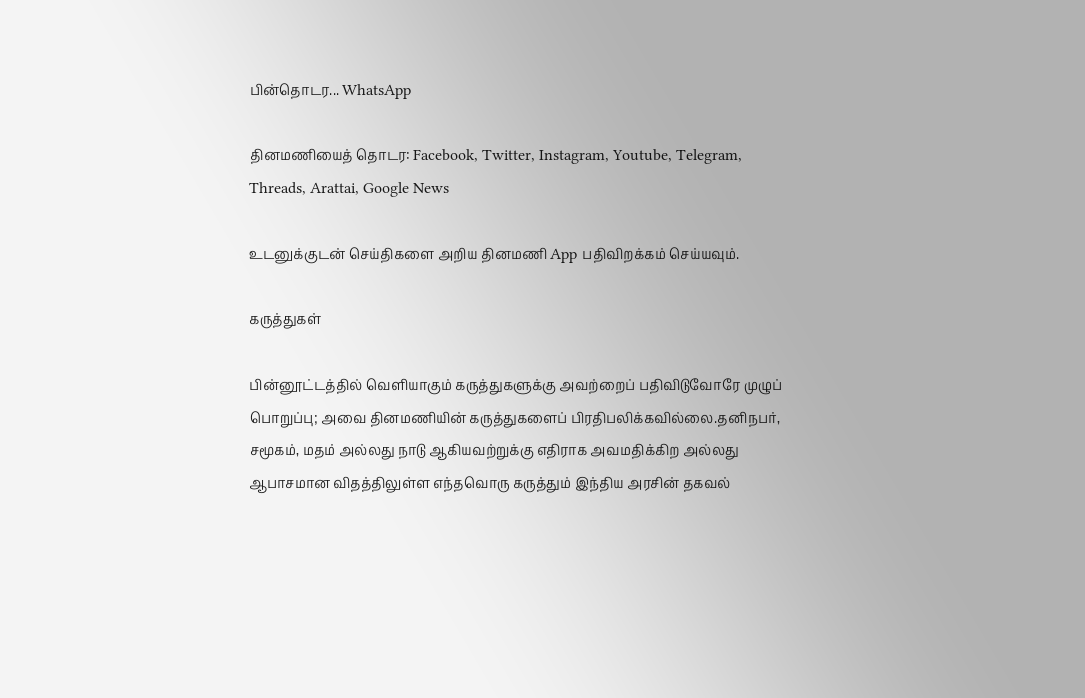பின்தொடர... WhatsApp

தினமணியைத் தொடர: Facebook, Twitter, Instagram, Youtube, Telegram, Threads, Arattai, Google News

உடனுக்குடன் செய்திகளை அறிய தினமணி App பதிவிறக்கம் செய்யவும்.

கருத்துகள்

பின்னூட்டத்தில் வெளியாகும் கருத்துகளுக்கு அவற்றைப் பதிவிடுவோரே முழுப் பொறுப்பு; அவை தினமணியின் கருத்துகளைப் பிரதிபலிக்கவில்லை.தனிநபர், சமூகம், மதம் அல்லது நாடு ஆகியவற்றுக்கு எதிராக அவமதிக்கிற அல்லது ஆபாசமான விதத்திலுள்ள எந்தவொரு கருத்தும் இந்திய அரசின் தகவல்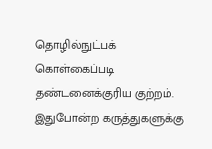தொழில்நுட்பக் கொள்கைப்படி தண்டனைக்குரிய குற்றம். இதுபோன்ற கருத்துகளுக்கு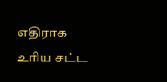எதிராக உரிய சட்ட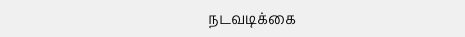நடவடிக்கை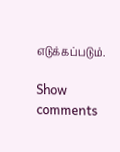எடுக்கப்படும்.

Show comments